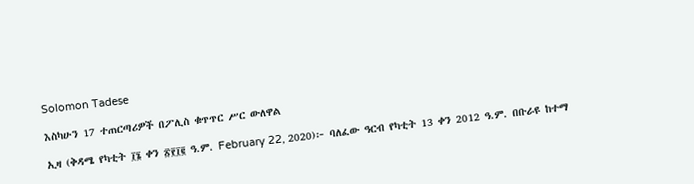Solomon Tadese

እስካሁን 17 ተጠርጣሪዎች በፖሊስ ቁጥጥር ሥር ውለዋል

ኢዛ (ቅዳሜ የካቲት ፲፮ ቀን ፳፻፲፪ ዓ.ም. February 22, 2020)፦ ባለፈው ዓርብ የካቲት 13 ቀን 2012 ዓ.ም. በቡራዩ ከተማ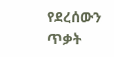የደረሰውን ጥቃት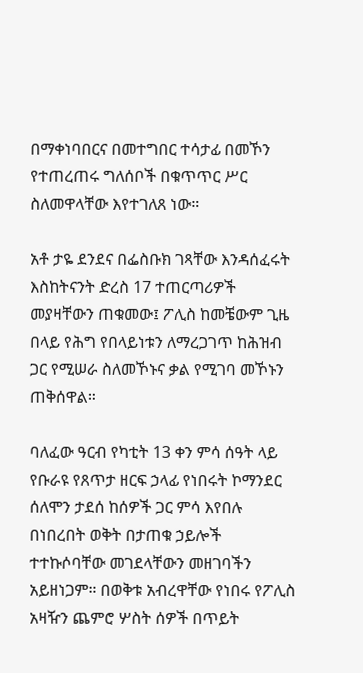በማቀነባበርና በመተግበር ተሳታፊ በመኾን የተጠረጠሩ ግለሰቦች በቁጥጥር ሥር ስለመዋላቸው እየተገለጸ ነው።

አቶ ታዬ ደንደና በፌስቡክ ገጻቸው እንዳሰፈሩት እስከትናንት ድረስ 17 ተጠርጣሪዎች መያዛቸውን ጠቁመው፤ ፖሊስ ከመቼውም ጊዜ በላይ የሕግ የበላይነቱን ለማረጋገጥ ከሕዝብ ጋር የሚሠራ ስለመኾኑና ቃል የሚገባ መኾኑን ጠቅሰዋል።

ባለፈው ዓርብ የካቲት 13 ቀን ምሳ ሰዓት ላይ የቡራዩ የጸጥታ ዘርፍ ኃላፊ የነበሩት ኮማንደር ሰለሞን ታደሰ ከሰዎች ጋር ምሳ እየበሉ በነበረበት ወቅት በታጠቁ ኃይሎች ተተኩሶባቸው መገደላቸውን መዘገባችን አይዘነጋም። በወቅቱ አብረዋቸው የነበሩ የፖሊስ አዛዥን ጨምሮ ሦስት ሰዎች በጥይት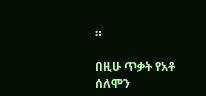።

በዚሁ ጥቃት የአቶ ሰለሞን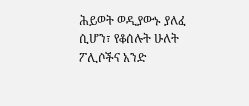ሕይወት ወዲያውኑ ያለፈ ሲሆን፣ የቆሰሉት ሁለት ፖሊሶችና አንድ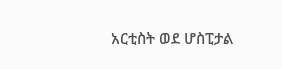አርቲስት ወደ ሆስፒታል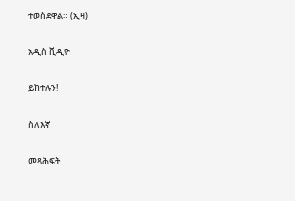ተወስደዋል። (ኢዛ)

አዲስ ቪዲዮ

ይከተሉን!

ስለእኛ

መጻሕፍት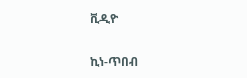ቪዲዮ

ኪነ-ጥበብ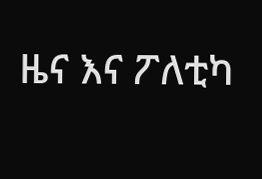ዜና እና ፖለቲካ